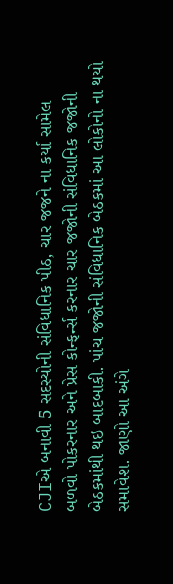CJIએ બનાવી 5 સદસ્યોની સંવિધાનિક પીઠ, ચાર જજને ના કર્યા સામેલ
બળવો પોકરનાર અને પ્રેસ કોન્ફર્ન્સ કરનાર ચાર જજોની સંવિધાનિક જજોની બેઠકમાંથી થઇ બાદબાકી. પાંચ જજોની સંવિધાનિક બેઠકમાં આ લોકોનો ના થયો સમાવેશ. જાણો આ અંગે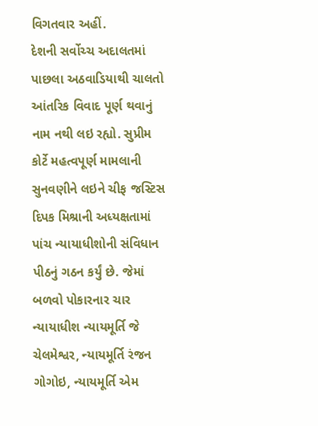વિગતવાર અહીં.
દેશની સર્વોચ્ચ અદાલતમાં પાછલા અઠવાડિયાથી ચાલતો આંતરિક વિવાદ પૂર્ણ થવાનું નામ નથી લઇ રહ્યો. સુપ્રીમ કોર્ટે મહત્વપૂર્ણ મામલાની સુનવણીને લઇને ચીફ જસ્ટિસ દિપક મિશ્રાની અધ્યક્ષતામાં પાંચ ન્યાયાધીશોની સંવિધાન પીઠનું ગઠન કર્યું છે. જેમાં બળવો પોકારનાર ચાર ન્યાયાધીશ ન્યાયમૂર્તિ જે ચેલમેશ્વર, ન્યાયમૂર્તિ રંજન ગોગોઇ, ન્યાયમૂર્તિ એમ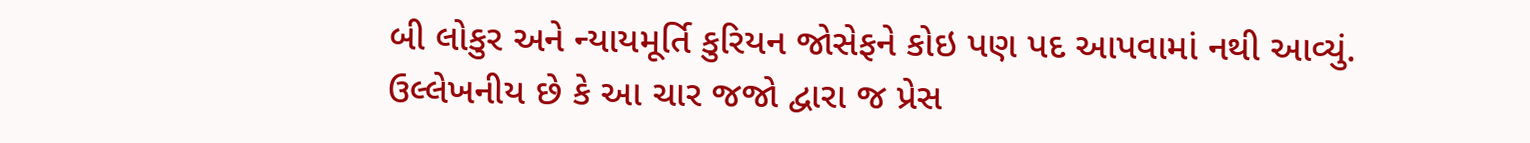બી લોકુર અને ન્યાયમૂર્તિ કુરિયન જોસેફને કોઇ પણ પદ આપવામાં નથી આવ્યું. ઉલ્લેખનીય છે કે આ ચાર જજો દ્વારા જ પ્રેસ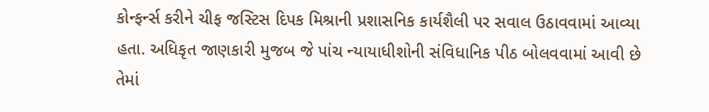કોન્ફર્ન્સ કરીને ચીફ જસ્ટિસ દિપક મિશ્રાની પ્રશાસનિક કાર્યશૈલી પર સવાલ ઉઠાવવામાં આવ્યા હતા. અધિકૃત જાણકારી મુજબ જે પાંચ ન્યાયાધીશોની સંવિધાનિક પીઠ બોલવવામાં આવી છે તેમાં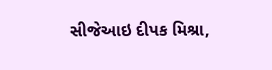સીજેઆઇ દીપક મિશ્રા,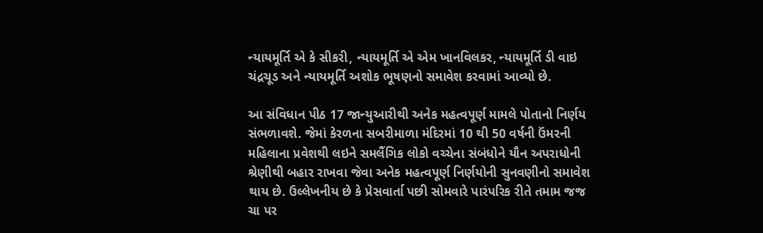ન્યાયમૂર્તિ એ કે સીકરી, ન્યાયમૂર્તિ એ એમ ખાનવિલકર, ન્યાયમૂર્તિ ડી વાઇ ચંદ્રચૂડ અને ન્યાયમૂર્તિ અશોક ભૂષણનો સમાવેશ કરવામાં આવ્યો છે.

આ સંવિધાન પીઠ 17 જાન્યુઆરીથી અનેક મહત્વપૂર્ણ મામલે પોતાનો નિર્ણય સંભળાવશે. જેમાં કેરળના સબરીમાળા મંદિરમાં 10 થી 50 વર્ષની ઉંમરની મહિલાના પ્રવેશથી લઇને સમલૈંગિક લોકો વચ્ચેના સંબંધોને યૌન અપરાધોની શ્રેણીથી બહાર રાખવા જેવા અનેક મહત્વપૂર્ણ નિર્ણયોની સુનવણીનો સમાવેશ થાય છે. ઉલ્લેખનીય છે કે પ્રેસવાર્તા પછી સોમવારે પારંપરિક રીતે તમામ જજ ચા પર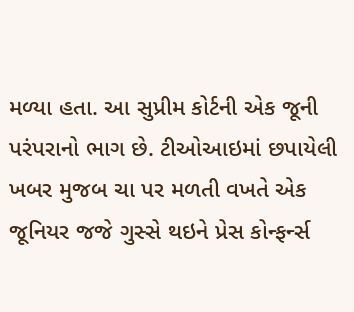મળ્યા હતા. આ સુપ્રીમ કોર્ટની એક જૂની પરંપરાનો ભાગ છે. ટીઓઆઇમાં છપાયેલી ખબર મુજબ ચા પર મળતી વખતે એક જૂનિયર જજે ગુસ્સે થઇને પ્રેસ કોન્ફર્ન્સ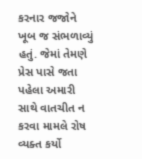કરનાર જજોને ખૂબ જ સંભળાવ્યું હતું. જેમાં તેમણે પ્રેસ પાસે જતા પહેલા અમારી સાથે વાતચીત ન કરવા મામલે રોષ વ્યક્ત કર્યો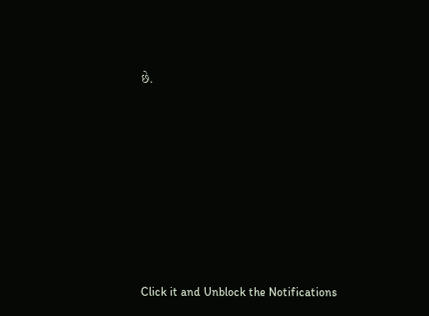છે.












Click it and Unblock the Notifications